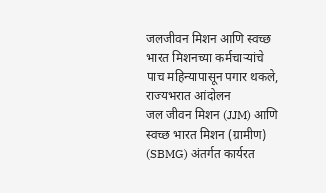जलजीवन मिशन आणि स्वच्छ भारत मिशनच्या कर्मचाऱ्यांचे पाच महिन्यापासून पगार थकले, राज्यभरात आंदोलन
जल जीवन मिशन (JJM) आणि स्वच्छ भारत मिशन (ग्रामीण) (SBMG) अंतर्गत कार्यरत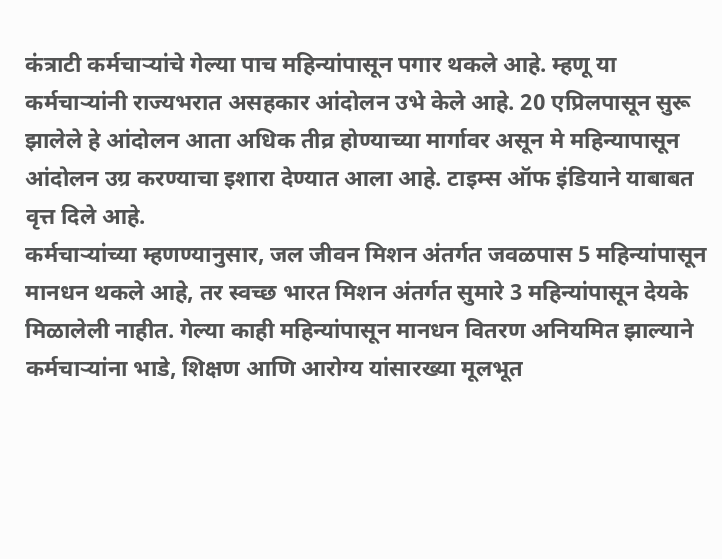कंत्राटी कर्मचाऱ्यांचे गेल्या पाच महिन्यांपासून पगार थकले आहे. म्हणू या कर्मचाऱ्यांनी राज्यभरात असहकार आंदोलन उभे केले आहे. 20 एप्रिलपासून सुरू झालेले हे आंदोलन आता अधिक तीव्र होण्याच्या मार्गावर असून मे महिन्यापासून आंदोलन उग्र करण्याचा इशारा देण्यात आला आहे. टाइम्स ऑफ इंडियाने याबाबत वृत्त दिले आहे.
कर्मचाऱ्यांच्या म्हणण्यानुसार, जल जीवन मिशन अंतर्गत जवळपास 5 महिन्यांपासून मानधन थकले आहे, तर स्वच्छ भारत मिशन अंतर्गत सुमारे 3 महिन्यांपासून देयके मिळालेली नाहीत. गेल्या काही महिन्यांपासून मानधन वितरण अनियमित झाल्याने कर्मचाऱ्यांना भाडे, शिक्षण आणि आरोग्य यांसारख्या मूलभूत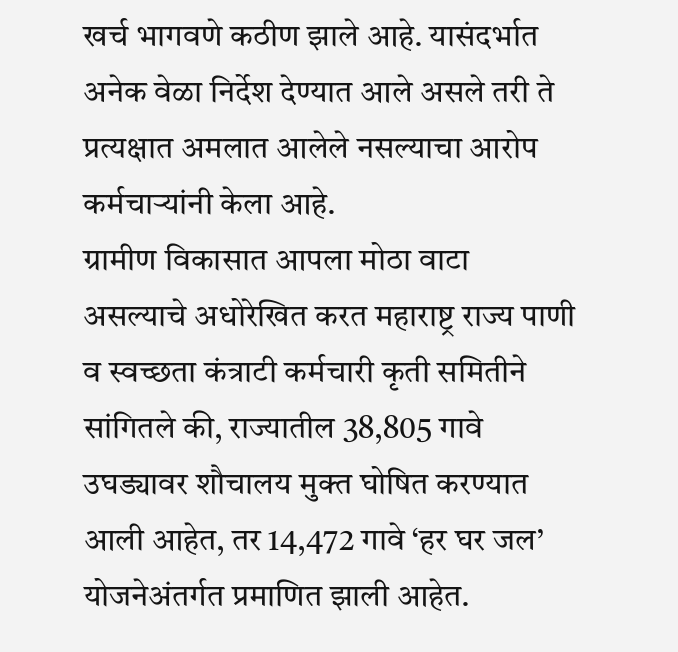खर्च भागवणे कठीण झाले आहे. यासंदर्भात अनेक वेळा निर्देश देण्यात आले असले तरी ते प्रत्यक्षात अमलात आलेले नसल्याचा आरोप कर्मचाऱ्यांनी केला आहे.
ग्रामीण विकासात आपला मोठा वाटा असल्याचे अधोरेखित करत महाराष्ट्र राज्य पाणी व स्वच्छता कंत्राटी कर्मचारी कृती समितीने सांगितले की, राज्यातील 38,805 गावे उघड्यावर शौचालय मुक्त घोषित करण्यात आली आहेत, तर 14,472 गावे ‘हर घर जल’ योजनेअंतर्गत प्रमाणित झाली आहेत.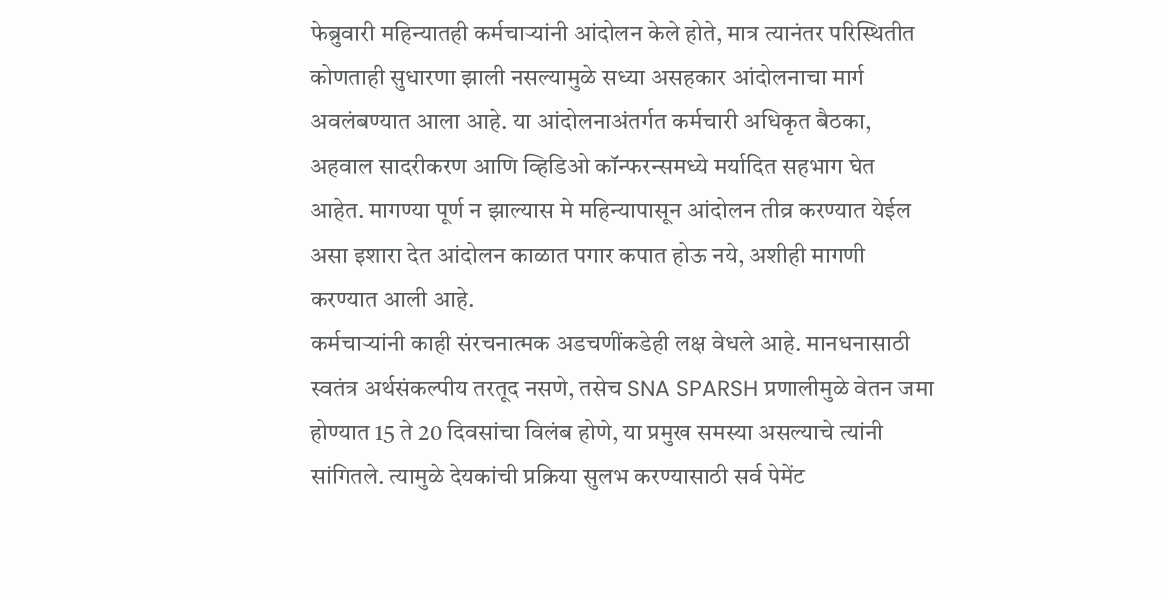फेब्रुवारी महिन्यातही कर्मचाऱ्यांनी आंदोलन केले होते, मात्र त्यानंतर परिस्थितीत कोणताही सुधारणा झाली नसल्यामुळे सध्या असहकार आंदोलनाचा मार्ग अवलंबण्यात आला आहे. या आंदोलनाअंतर्गत कर्मचारी अधिकृत बैठका, अहवाल सादरीकरण आणि व्हिडिओ कॉन्फरन्समध्ये मर्यादित सहभाग घेत आहेत. मागण्या पूर्ण न झाल्यास मे महिन्यापासून आंदोलन तीव्र करण्यात येईल असा इशारा देत आंदोलन काळात पगार कपात होऊ नये, अशीही मागणी करण्यात आली आहे.
कर्मचाऱ्यांनी काही संरचनात्मक अडचणींकडेही लक्ष वेधले आहे. मानधनासाठी स्वतंत्र अर्थसंकल्पीय तरतूद नसणे, तसेच SNA SPARSH प्रणालीमुळे वेतन जमा होण्यात 15 ते 20 दिवसांचा विलंब होणे, या प्रमुख समस्या असल्याचे त्यांनी सांगितले. त्यामुळे देयकांची प्रक्रिया सुलभ करण्यासाठी सर्व पेमेंट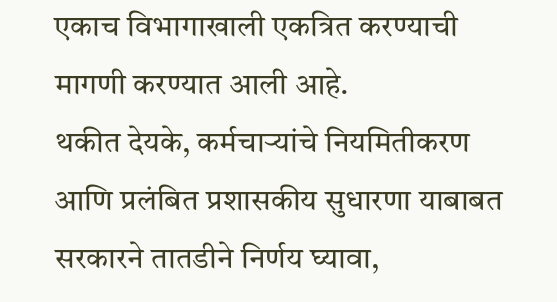एकाच विभागाखाली एकत्रित करण्याची मागणी करण्यात आली आहे.
थकीत देयके, कर्मचाऱ्यांचे नियमितीकरण आणि प्रलंबित प्रशासकीय सुधारणा याबाबत सरकारने तातडीने निर्णय घ्यावा,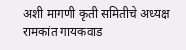अशी मागणी कृती समितीचे अध्यक्ष रामकांत गायकवाड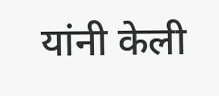यांनी केली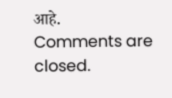आहे.
Comments are closed.